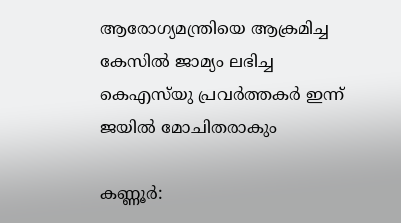ആരോഗ്യമന്ത്രിയെ ആക്രമിച്ച കേസിൽ ജാമ്യം ലഭിച്ച കെഎസ്‌യു പ്രവർത്തകർ ഇന്ന് ജയിൽ മോചിതരാകും

കണ്ണൂർ: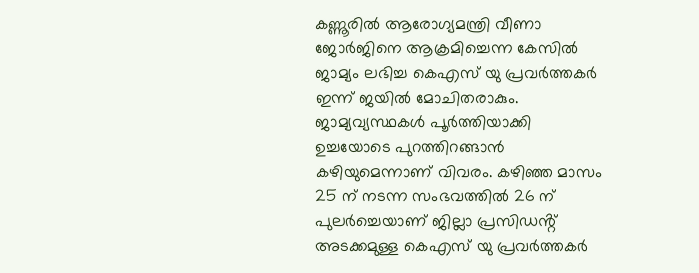കണ്ണൂരിൽ ആരോഗ്യമന്ത്രി വീണാ ജോർജിനെ ആക്രമിച്ചെന്ന കേസിൽ ജാമ്യം ലഭിച്ച കെഎസ് യു പ്രവർത്തകർ ഇന്ന് ജയിൽ മോചിതരാകും. ജാമ്യവ്യസ്ഥകൾ പൂർത്തിയാക്കി ഉച്ചയോടെ പുറത്തിറങ്ങാൻ കഴിയുമെന്നാണ് വിവരം. കഴിഞ്ഞ മാസം 25 ന് നടന്ന സംഭവത്തിൽ 26 ന് പുലർച്ചെയാണ് ജില്ലാ പ്രസിഡൻ്റ് അടക്കമുള്ള കെഎസ് യു പ്രവർത്തകർ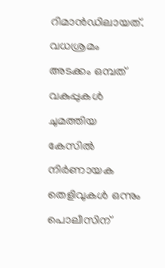റിമാൻഡിലായത്. വധശ്രമം അടക്കം ഒമ്പത് വകുപ്പുകൾ ചുമത്തിയ കേസിൽ നിർണായക തെളിവുകൾ ഒന്നും പൊലീസിന്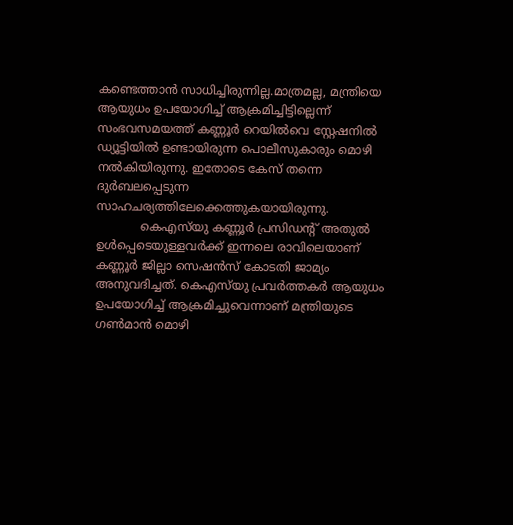കണ്ടെത്താൻ സാധിച്ചിരുന്നില്ല.മാത്രമല്ല, മന്ത്രിയെ ആയുധം ഉപയോഗിച്ച് ആക്രമിച്ചിട്ടില്ലെന്ന് സംഭവസമയത്ത് കണ്ണൂർ റെയിൽവെ സ്റ്റേഷനിൽ ഡ്യൂട്ടിയിൽ ഉണ്ടായിരുന്ന പൊലീസുകാരും മൊഴി നൽകിയിരുന്നു. ഇതോടെ കേസ് തന്നെ ദുർബലപ്പെടുന്ന സാഹചര്യത്തിലേക്കെത്തുകയായിരുന്നു.
            കെഎസ്‌യു കണ്ണൂര്‍ പ്രസിഡന്റ് അതുല്‍ ഉള്‍പ്പെടെയുള്ളവര്‍ക്ക് ഇന്നലെ രാവിലെയാണ് കണ്ണൂര്‍ ജില്ലാ സെഷന്‍സ് കോടതി ജാമ്യം അനുവദിച്ചത്. കെഎസ്‌യു പ്രവര്‍ത്തകര്‍ ആയുധം ഉപയോഗിച്ച് ആക്രമിച്ചുവെന്നാണ് മന്ത്രിയുടെ ഗണ്‍മാന്‍ മൊഴി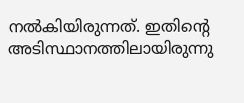നല്‍കിയിരുന്നത്. ഇതിന്റെ അടിസ്ഥാനത്തിലായിരുന്നു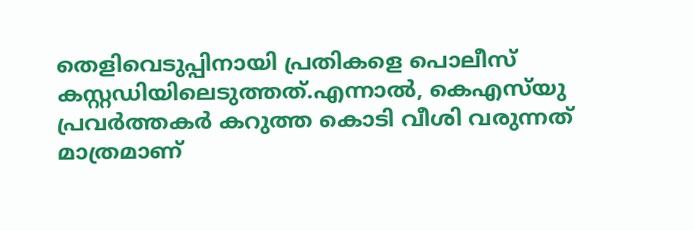തെളിവെടുപ്പിനായി പ്രതികളെ പൊലീസ് കസ്റ്റഡിയിലെടുത്തത്.എന്നാല്‍, കെഎസ്‌യു പ്രവര്‍ത്തകര്‍ കറുത്ത കൊടി വീശി വരുന്നത് മാത്രമാണ്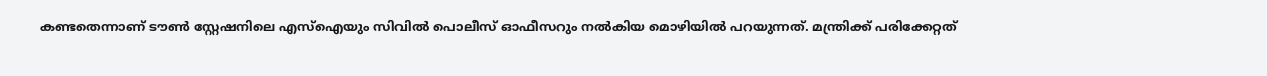കണ്ടതെന്നാണ് ടൗണ്‍ സ്റ്റേഷനിലെ എസ്‌ഐയും സിവില്‍ പൊലീസ് ഓഫീസറും നല്‍കിയ മൊഴിയില്‍ പറയുന്നത്. മന്ത്രിക്ക് പരിക്കേറ്റത്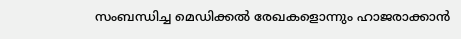സംബന്ധിച്ച മെഡിക്കല്‍ രേഖകളൊന്നും ഹാജരാക്കാന്‍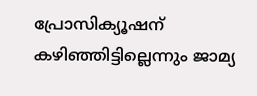പ്രോസിക്യൂഷന് കഴിഞ്ഞിട്ടില്ലെന്നും ജാമ്യ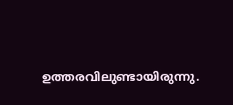ഉത്തരവിലുണ്ടായിരുന്നു.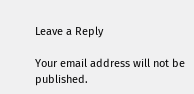Leave a Reply

Your email address will not be published.